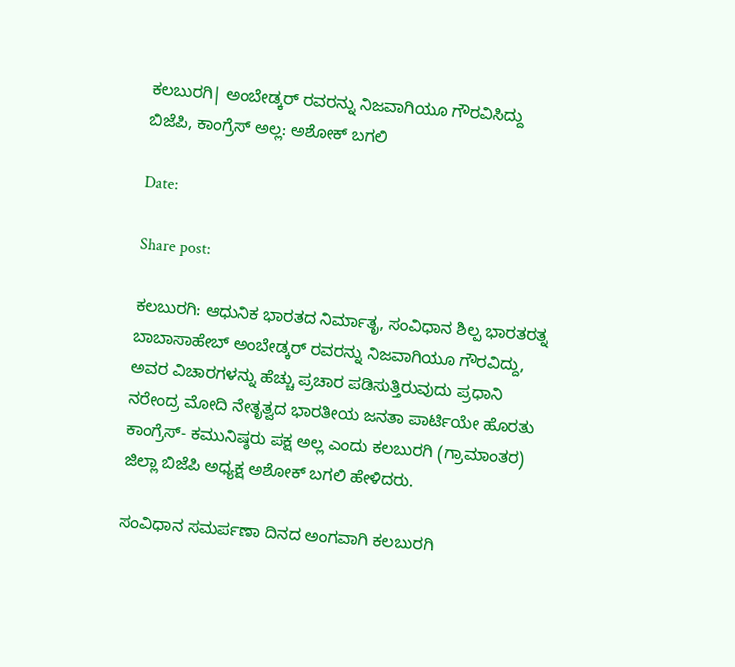ಕಲಬುರಗಿ| ಅಂಬೇಡ್ಕರ್ ರವರನ್ನು ನಿಜವಾಗಿಯೂ ಗೌರವಿಸಿದ್ದು ಬಿಜೆಪಿ, ಕಾಂಗ್ರೆಸ್ ಅಲ್ಲ: ಅಶೋಕ್ ಬಗಲಿ

Date:

Share post:

ಕಲಬುರಗಿ: ಆಧುನಿಕ ಭಾರತದ ನಿರ್ಮಾತೃ, ಸಂವಿಧಾನ ಶಿಲ್ಪ ಭಾರತರತ್ನ ಬಾಬಾಸಾಹೇಬ್ ಅಂಬೇಡ್ಕರ್ ರವರನ್ನು ನಿಜವಾಗಿಯೂ ಗೌರವಿದ್ದು, ಅವರ ವಿಚಾರಗಳನ್ನು ಹೆಚ್ಚು ಪ್ರಚಾರ ಪಡಿಸುತ್ತಿರುವುದು ಪ್ರಧಾನಿ ನರೇಂದ್ರ ಮೋದಿ ನೇತೃತ್ವದ ಭಾರತೀಯ ಜನತಾ ಪಾರ್ಟಿಯೇ ಹೊರತು ಕಾಂಗ್ರೆಸ್- ಕಮುನಿಷ್ಠರು ಪಕ್ಷ ಅಲ್ಲ ಎಂದು ಕಲಬುರಗಿ (ಗ್ರಾಮಾಂತರ) ಜಿಲ್ಲಾ ಬಿಜೆಪಿ ಅಧ್ಯಕ್ಷ ಅಶೋಕ್ ಬಗಲಿ ಹೇಳಿದರು.

ಸಂವಿಧಾನ ಸಮರ್ಪಣಾ ದಿನದ ಅಂಗವಾಗಿ ಕಲಬುರಗಿ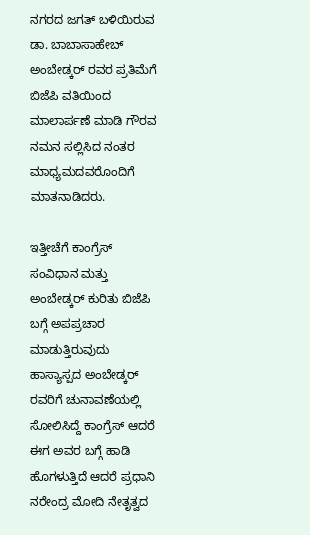ನಗರದ ಜಗತ್ ಬಳಿಯಿರುವ ಡಾ. ಬಾಬಾಸಾಹೇಬ್ ಅಂಬೇಡ್ಕರ್ ರವರ ಪ್ರತಿಮೆಗೆ ಬಿಜೆಪಿ ವತಿಯಿಂದ ಮಾಲಾರ್ಪಣೆ ಮಾಡಿ ಗೌರವ ನಮನ ಸಲ್ಲಿಸಿದ ನಂತರ ಮಾಧ್ಯಮದವರೊಂದಿಗೆ ಮಾತನಾಡಿದರು.

ಇತ್ತೀಚೆಗೆ ಕಾಂಗ್ರೆಸ್ ಸಂವಿಧಾನ ಮತ್ತು ಅಂಬೇಡ್ಕರ್ ಕುರಿತು ಬಿಜೆಪಿ ಬಗ್ಗೆ ಅಪಪ್ರಚಾರ ಮಾಡುತ್ತಿರುವುದು ಹಾಸ್ಯಾಸ್ಪದ ಅಂಬೇಡ್ಕರ್ ರವರಿಗೆ ಚುನಾವಣೆಯಲ್ಲಿ ಸೋಲಿಸಿದ್ದೆ ಕಾಂಗ್ರೆಸ್ ಆದರೆ ಈಗ ಅವರ ಬಗ್ಗೆ ಹಾಡಿ ಹೊಗಳುತ್ತಿದೆ ಆದರೆ ಪ್ರಧಾನಿ ನರೇಂದ್ರ ಮೋದಿ ನೇತೃತ್ವದ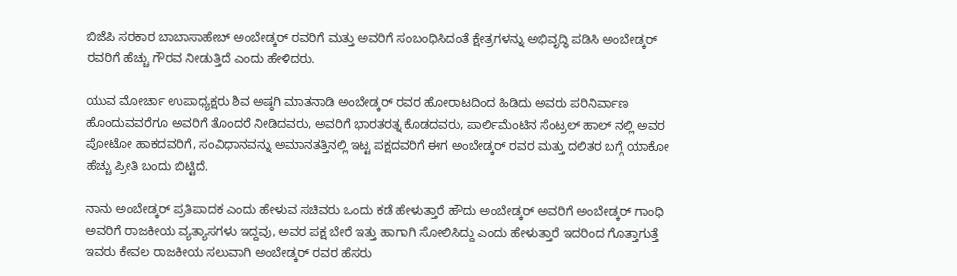ಬಿಜೆಪಿ ಸರಕಾರ ಬಾಬಾಸಾಹೇಬ್ ಅಂಬೇಡ್ಕರ್ ರವರಿಗೆ ಮತ್ತು ಅವರಿಗೆ ಸಂಬಂಧಿಸಿದಂತೆ ಕ್ಷೇತ್ರಗಳನ್ನು ಅಭಿವೃದ್ಧಿ ಪಡಿಸಿ ಅಂಬೇಡ್ಕರ್ ರವರಿಗೆ ಹೆಚ್ಚು ಗೌರವ ನೀಡುತ್ತಿದೆ ಎಂದು ಹೇಳಿದರು.

ಯುವ ಮೋರ್ಚಾ ಉಪಾಧ್ಯಕ್ಷರು ಶಿವ ಅಷ್ಠಗಿ ಮಾತನಾಡಿ ಅಂಬೇಡ್ಕರ್ ರವರ ಹೋರಾಟದಿಂದ ಹಿಡಿದು ಅವರು ಪರಿನಿರ್ವಾಣ ಹೊಂದುವವರೆಗೂ ಅವರಿಗೆ ತೊಂದರೆ ನೀಡಿದವರು, ಅವರಿಗೆ ಭಾರತರತ್ನ ಕೊಡದವರು, ಪಾರ್ಲಿಮೆಂಟಿನ ಸೆಂಟ್ರಲ್ ಹಾಲ್ ನಲ್ಲಿ ಅವರ ಪೋಟೋ ಹಾಕದವರಿಗೆ, ಸಂವಿಧಾನವನ್ನು ಅಮಾನತತ್ತಿನಲ್ಲಿ ಇಟ್ಟ ಪಕ್ಷದವರಿಗೆ ಈಗ ಅಂಬೇಡ್ಕರ್ ರವರ ಮತ್ತು ದಲಿತರ ಬಗ್ಗೆ ಯಾಕೋ ಹೆಚ್ಚು ಪ್ರೀತಿ ಬಂದು ಬಿಟ್ಟಿದೆ.

ನಾನು ಅಂಬೇಡ್ಕರ್ ಪ್ರತಿಪಾದಕ ಎಂದು ಹೇಳುವ ಸಚಿವರು ಒಂದು ಕಡೆ ಹೇಳುತ್ತಾರೆ ಹೌದು ಅಂಬೇಡ್ಕರ್ ಅವರಿಗೆ ಅಂಬೇಡ್ಕರ್ ಗಾಂಧಿ ಅವರಿಗೆ ರಾಜಕೀಯ ವ್ಯತ್ಯಾಸಗಳು ಇದ್ದವು, ಅವರ ಪಕ್ಷ ಬೇರೆ ಇತ್ತು ಹಾಗಾಗಿ ಸೋಲಿಸಿದ್ದು ಎಂದು‌ ಹೇಳುತ್ತಾರೆ ಇದರಿಂದ ಗೊತ್ತಾಗುತ್ತೆ ಇವರು ಕೇವಲ ರಾಜಕೀಯ ಸಲುವಾಗಿ ಅಂಬೇಡ್ಕರ್ ರವರ ಹೆಸರು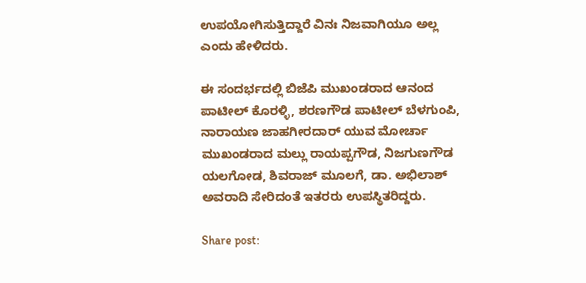ಉಪಯೋಗಿಸುತ್ತಿದ್ದಾರೆ ವಿನಃ ನಿಜವಾಗಿಯೂ ಅಲ್ಲ ಎಂದು ಹೇಳಿದರು.

ಈ‌ ಸಂದರ್ಭದಲ್ಲಿ ಬಿಜೆಪಿ ಮುಖಂಡರಾದ ಆನಂದ ಪಾಟೀಲ್ ಕೊರಳ್ಳಿ, ಶರಣಗೌಡ ಪಾಟೀಲ್ ಬೆಳಗುಂಪಿ, ನಾರಾಯಣ ಜಾಹಗೀರದಾರ್ ಯುವ ಮೋರ್ಚಾ ಮುಖಂಡರಾದ ಮಲ್ಲು ರಾಯಪ್ಪಗೌಡ, ನಿಜಗುಣಗೌಡ ಯಲಗೋಡ, ಶಿವರಾಜ್ ಮೂಲಗೆ, ಡಾ. ಅಭಿಲಾಶ್ ಅವರಾದಿ‌ ಸೇರಿದಂತೆ ಇತರರು ಉಪಸ್ಥಿತರಿದ್ದರು.

Share post: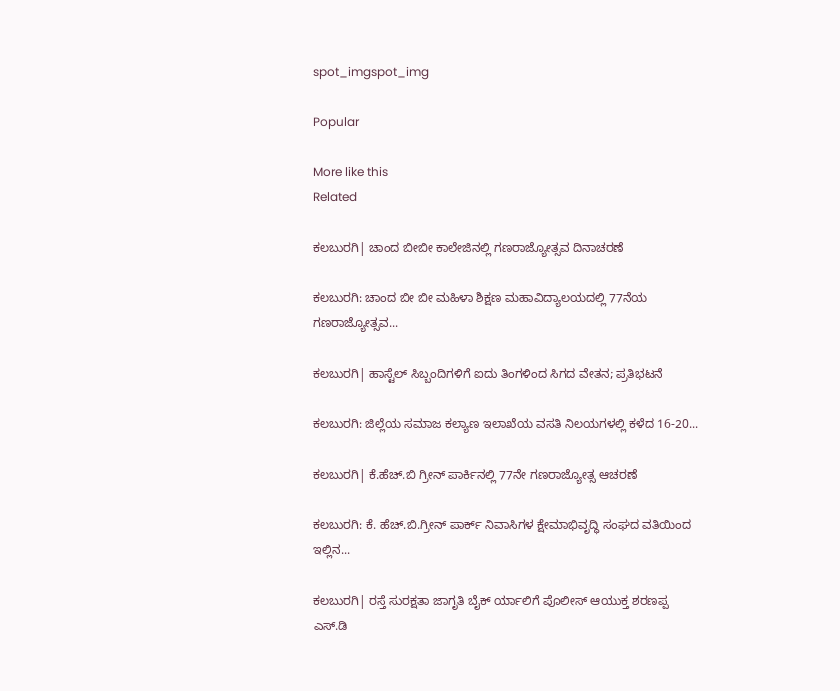spot_imgspot_img

Popular

More like this
Related

ಕಲಬುರಗಿ| ಚಾಂದ ಬೀಬೀ ಕಾಲೇಜಿನಲ್ಲಿ ಗಣರಾಜ್ಯೋತ್ಸವ ದಿನಾಚರಣೆ

ಕಲಬುರಗಿ: ಚಾಂದ ಬೀ ಬೀ ಮಹಿಳಾ ಶಿಕ್ಷಣ ಮಹಾವಿದ್ಯಾಲಯದಲ್ಲಿ 77ನೆಯ ಗಣರಾಜ್ಯೋತ್ಸವ...

ಕಲಬುರಗಿ| ಹಾಸ್ಟೆಲ್ ಸಿಬ್ಬಂದಿಗಳಿಗೆ ಐದು ತಿಂಗಳಿಂದ ಸಿಗದ ವೇತನ; ಪ್ರತಿಭಟನೆ

ಕಲಬುರಗಿ: ಜಿಲ್ಲೆಯ ಸಮಾಜ ಕಲ್ಯಾಣ ಇಲಾಖೆಯ ವಸತಿ ನಿಲಯಗಳಲ್ಲಿ ಕಳೆದ 16-20...

ಕಲಬುರಗಿ| ಕೆ.ಹೆಚ್.ಬಿ ಗ್ರೀನ್ ಪಾರ್ಕಿನಲ್ಲಿ 77ನೇ ಗಣರಾಜ್ಯೋತ್ಸ ಆಚರಣೆ

ಕಲಬುರಗಿ: ಕೆ. ಹೆಚ್.ಬಿ.ಗ್ರೀನ್ ಪಾರ್ಕ್ ನಿವಾಸಿಗಳ ಕ್ಷೇಮಾಭಿವೃದ್ಧಿ ಸಂಘದ ವತಿಯಿಂದ ಇಲ್ಲಿನ...

ಕಲಬುರಗಿ| ರಸ್ತೆ ಸುರಕ್ಷತಾ ಜಾಗೃತಿ ಬೈಕ್ ರ್ಯಾಲಿಗೆ ಪೊಲೀಸ್ ಆಯುಕ್ತ ಶರಣಪ್ಪ ಎಸ್.ಡಿ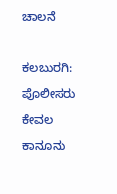ಚಾಲನೆ

ಕಲಬುರಗಿ: ಪೊಲೀಸರು ಕೇವಲ ಕಾನೂನು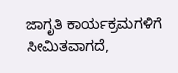ಜಾಗೃತಿ ಕಾರ್ಯಕ್ರಮಗಳಿಗೆ ಸೀಮಿತವಾಗದೆ,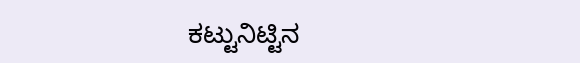ಕಟ್ಟುನಿಟ್ಟಿನ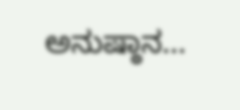ಅನುಷ್ಠಾನ...